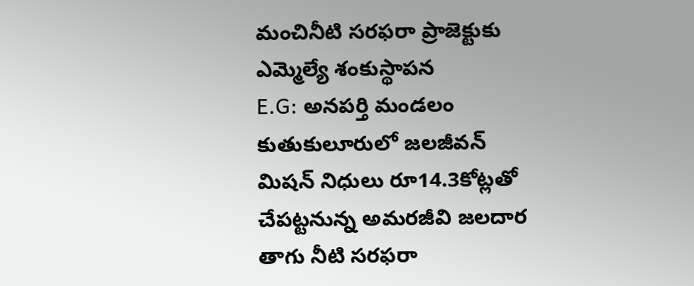మంచినీటి సరఫరా ప్రాజెక్టుకు ఎమ్మెల్యే శంకుస్థాపన
E.G: అనపర్తి మండలం కుతుకులూరులో జలజీవన్ మిషన్ నిధులు రూ14.3కోట్లతో చేపట్టనున్న అమరజీవి జలదార తాగు నీటి సరఫరా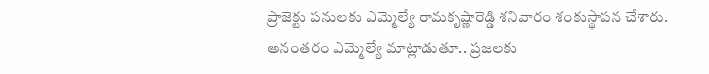ప్రాజెక్టు పనులకు ఎమ్మెల్యే రామకృష్ణారెడ్డి శనివారం శంకుస్థాపన చేశారు. అనంతరం ఎమ్మెల్యే మాట్లాడుతూ.. ప్రజలకు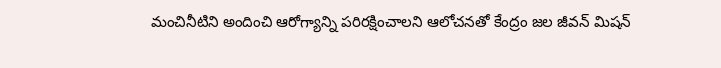మంచినీటిని అందించి ఆరోగ్యాన్ని పరిరక్షించాలని ఆలోచనతో కేంద్రం జల జీవన్ మిషన్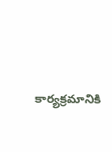కార్యక్రమానికి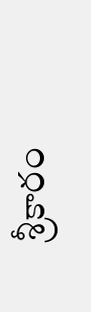శ్రీకారం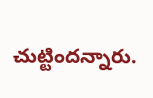చుట్టిందన్నారు.